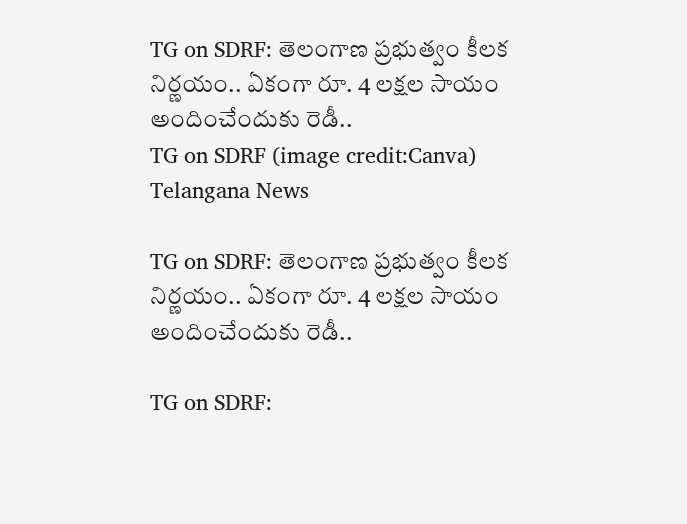TG on SDRF: తెలంగాణ ప్రభుత్వం కీలక నిర్ణయం.. ఏకంగా రూ. 4 లక్షల సాయం అందించేందుకు రెడీ..
TG on SDRF (image credit:Canva)
Telangana News

TG on SDRF: తెలంగాణ ప్రభుత్వం కీలక నిర్ణయం.. ఏకంగా రూ. 4 లక్షల సాయం అందించేందుకు రెడీ..

TG on SDRF: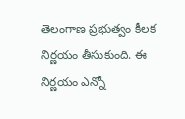తెలంగాణ ప్రభుత్వం కీలక నిర్ణయం తీసుకుంది. ఈ నిర్ణయం ఎన్నో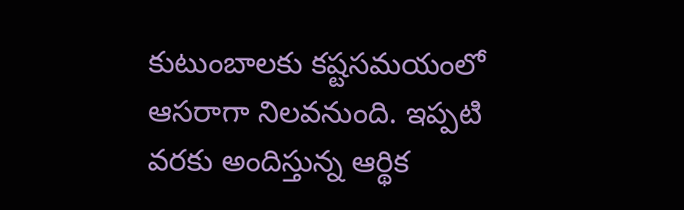కుటుంబాలకు కష్టసమయంలో ఆసరాగా నిలవనుంది. ఇప్పటి వరకు అందిస్తున్న ఆర్థిక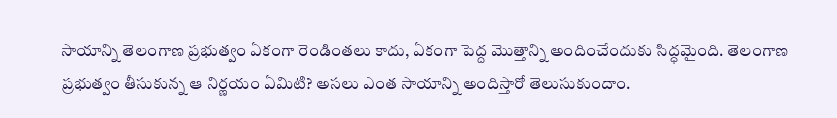సాయాన్ని తెలంగాణ ప్రభుత్వం ఏకంగా రెండింతలు కాదు, ఏకంగా పెద్ద మొత్తాన్ని అందించేందుకు సిద్ధమైంది. తెలంగాణ ప్రభుత్వం తీసుకున్న ఆ నిర్ణయం ఏమిటి? అసలు ఎంత సాయాన్ని అందిస్తారో తెలుసుకుందాం.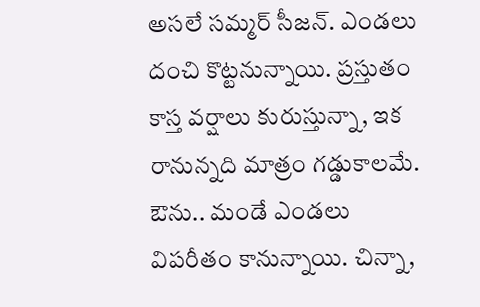అసలే సమ్మర్ సీజన్. ఎండలు దంచి కొట్టనున్నాయి. ప్రస్తుతం కాస్త వర్షాలు కురుస్తున్నా, ఇక రానున్నది మాత్రం గడ్డుకాలమే. ఔను.. మండే ఎండలు విపరీతం కానున్నాయి. చిన్నా,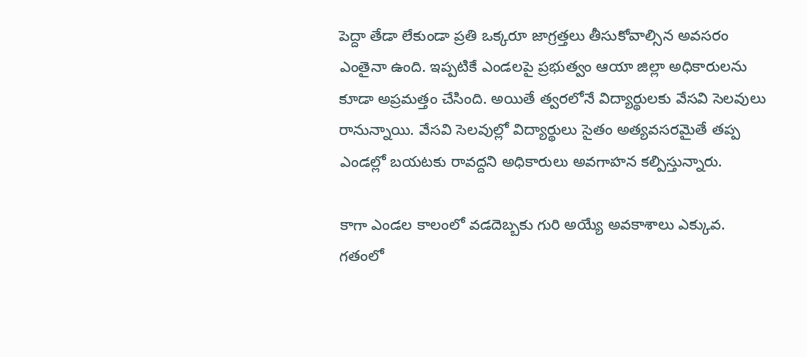పెద్దా తేడా లేకుండా ప్రతి ఒక్కరూ జాగ్రత్తలు తీసుకోవాల్సిన అవసరం ఎంతైనా ఉంది. ఇప్పటికే ఎండలపై ప్రభుత్వం ఆయా జిల్లా అధికారులను కూడా అప్రమత్తం చేసింది. అయితే త్వరలోనే విద్యార్థులకు వేసవి సెలవులు రానున్నాయి. వేసవి సెలవుల్లో విద్యార్థులు సైతం అత్యవసరమైతే తప్ప ఎండల్లో బయటకు రావద్దని అధికారులు అవగాహన కల్పిస్తున్నారు.

కాగా ఎండల కాలంలో వడదెబ్బకు గురి అయ్యే అవకాశాలు ఎక్కువ. గతంలో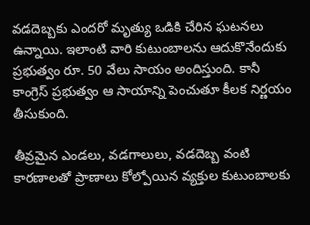వడదెబ్బకు ఎందరో మృత్యు ఒడికి చేరిన ఘటనలు ఉన్నాయి. ఇలాంటి వారి కుటుంబాలను ఆదుకొనేందుకు ప్రభుత్వం రూ. 50 వేలు సాయం అందిస్తుంది. కానీ కాంగ్రెస్ ప్రభుత్వం ఆ సాయాన్ని పెంచుతూ కీలక నిర్ణయం తీసుకుంది.

తీవ్రమైన ఎండలు, వడగాలులు, వడదెబ్బ వంటి కారణాలతో ప్రాణాలు కోల్పోయిన వ్యక్తుల కుటుంబాలకు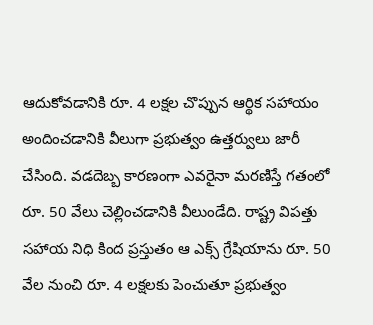ఆదుకోవడానికి రూ. 4 లక్షల చొప్పున ఆర్థిక సహాయం అందించడానికి వీలుగా ప్రభుత్వం ఉత్తర్వులు జారీ చేసింది. వడదెబ్బ కారణంగా ఎవరైనా మరణిస్తే గతంలో రూ. 50 వేలు చెల్లించడానికి వీలుండేది. రాష్ట్ర విపత్తు సహాయ నిధి కింద ప్రస్తుతం ఆ ఎక్స్ గ్రేషియాను రూ. 50 వేల నుంచి రూ. 4 లక్షలకు పెంచుతూ ప్రభుత్వం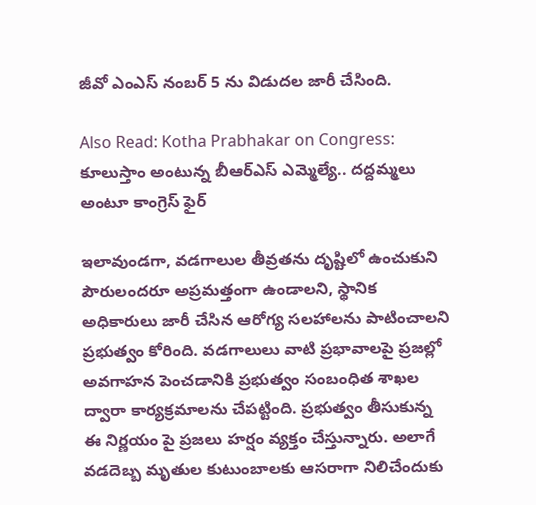జీవో ఎంఎస్ నంబర్ 5 ను విడుదల జారీ చేసింది.

Also Read: Kotha Prabhakar on Congress: కూలుస్తాం అంటున్న బీఆర్ఎస్ ఎమ్మెల్యే.. దద్దమ్మలు అంటూ కాంగ్రెస్ ఫైర్

ఇలావుండగా, వడగాలుల తీవ్రతను దృష్టిలో ఉంచుకుని పౌరులందరూ అప్రమత్తంగా ఉండాలని, స్థానిక అధికారులు జారీ చేసిన ఆరోగ్య సలహాలను పాటించాలని ప్రభుత్వం కోరింది. వడగాలులు వాటి ప్రభావాలపై ప్రజల్లో అవగాహన పెంచడానికి ప్రభుత్వం సంబంధిత శాఖల ద్వారా కార్యక్రమాలను చేపట్టింది. ప్రభుత్వం తీసుకున్న ఈ నిర్ణయం పై ప్రజలు హర్షం వ్యక్తం చేస్తున్నారు. అలాగే వడదెబ్బ మృతుల కుటుంబాలకు ఆసరాగా నిలిచేందుకు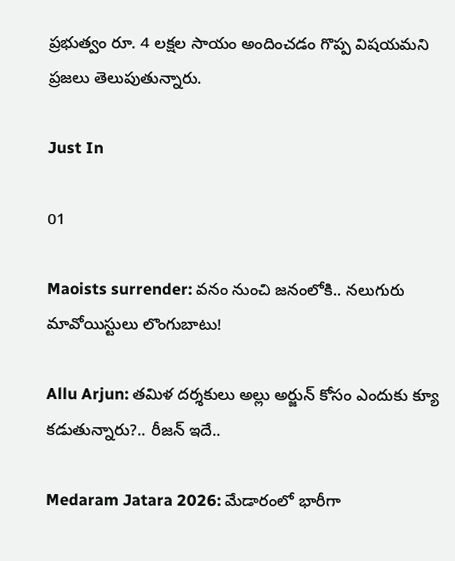ప్రభుత్వం రూ. 4 లక్షల సాయం అందించడం గొప్ప విషయమని ప్రజలు తెలుపుతున్నారు.

Just In

01

Maoists surrender: వనం నుంచి జనంలోకి.. నలుగురు మావోయిస్టులు లొంగుబాటు!

Allu Arjun: తమిళ దర్శకులు అల్లు అర్జున్ కోసం ఎందుకు క్యూ కడుతున్నారు?.. రీజన్ ఇదే..

Medaram Jatara 2026: మేడారంలో భారీగా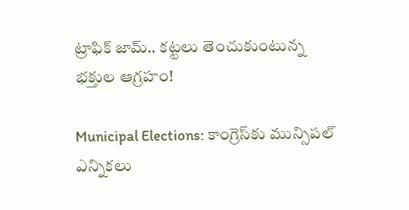ట్రాఫిక్ జామ్.. కట్టలు తెంచుకుంటున్న భక్తుల ఆగ్రహం!

Municipal Elections: కాంగ్రెస్‌కు మున్సిపల్ ఎన్నికలు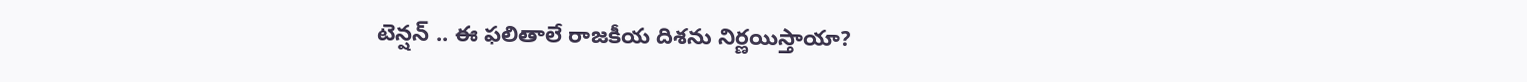టెన్షన్ .. ఈ ఫలితాలే రాజకీయ దిశను నిర్ణయిస్తాయా?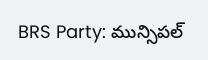BRS Party: మున్సిపల్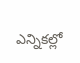ఎన్నికల్లో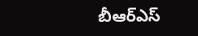బీఆర్ఎస్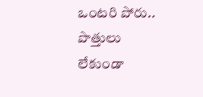ఒంటరి పోరు.. పొత్తులు లేకుండా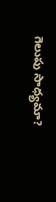గెలుపు సాధ్యమా?